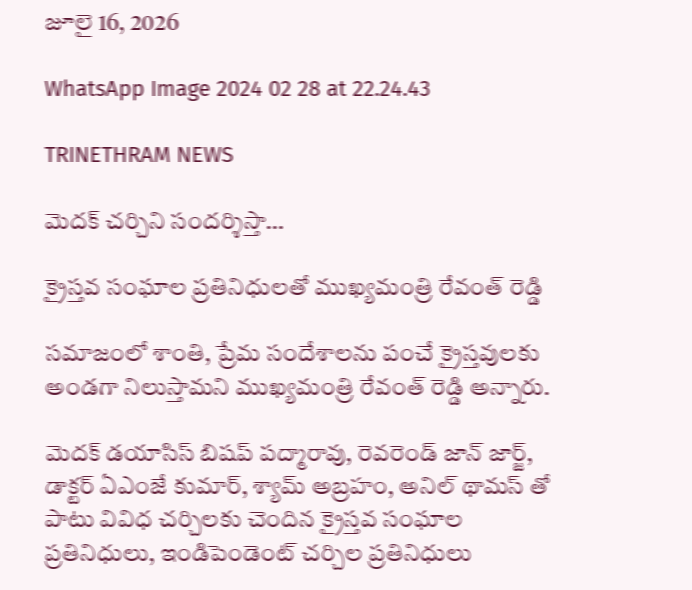జూలై 16, 2026

WhatsApp Image 2024 02 28 at 22.24.43

TRINETHRAM NEWS

మెద‌క్ చ‌ర్చిని సంద‌ర్శిస్తా…

క్రైస్తవ సంఘాల ప్రతినిధులతో ముఖ్య‌మంత్రి రేవంత్ రెడ్డి

స‌మాజంలో శాంతి, ప్రేమ సందేశాల‌ను పంచే క్రైస్త‌వుల‌కు అండ‌గా నిలుస్తామ‌ని ముఖ్య‌మంత్రి రేవంత్ రెడ్డి అన్నారు.

మెద‌క్ డ‌యాసిస్ బిష‌ప్ ప‌ద్మారావు, రెవ‌రెండ్ జాన్ జార్జ్‌, డాక్ట‌ర్ ఏఎంజే కుమార్‌, శ్యామ్ అబ్ర‌హం, అనిల్ థామ‌స్ తో పాటు వివిధ చ‌ర్చిల‌కు చెందిన క్రైస్త‌వ సంఘాల ప్ర‌తినిధులు, ఇండిపెండెంట్ చ‌ర్చిల ప్ర‌తినిధులు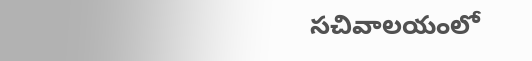స‌చివాల‌యంలో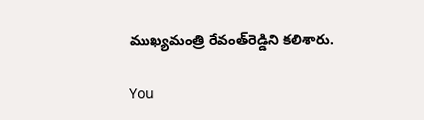ముఖ్య‌మంత్రి రేవంత్‌రెడ్డిని క‌లిశారు.

You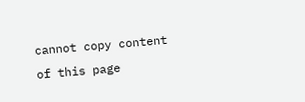cannot copy content of this page